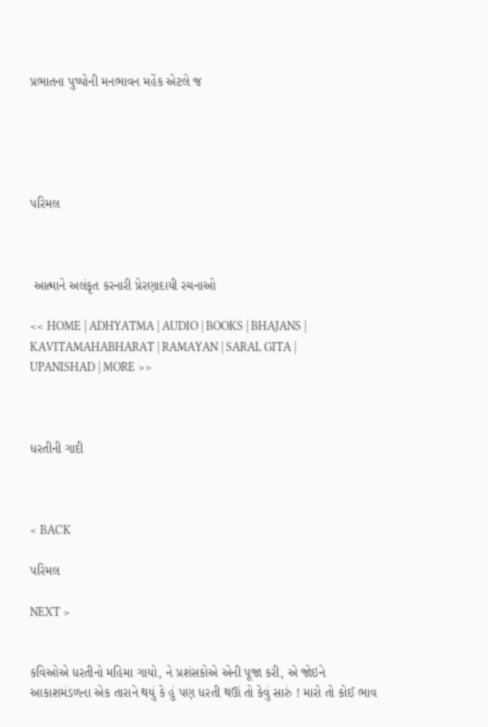પ્રભાતના પુષ્પોની મનભાવન મહેંક એટલે જ





પરિમલ



 આત્માને અલંકૃત કરનારી પ્રેરણાદાયી રચનાઓ

<< HOME | ADHYATMA | AUDIO | BOOKS | BHAJANS | KAVITAMAHABHARAT | RAMAYAN | SARAL GITA | UPANISHAD | MORE >>



ધરતીની ગાદી



< BACK

પરિમલ

NEXT >


કવિઓએ ધરતીનો મહિમા ગાયો, ને પ્રશંસકોએ એની પૂજા કરી, એ જોઇને આકાશમંડળના એક તારાને થયું કે હું પણ ધરતી થઊં તો કેવું સારું ! મારો તો કોઈ ભાવ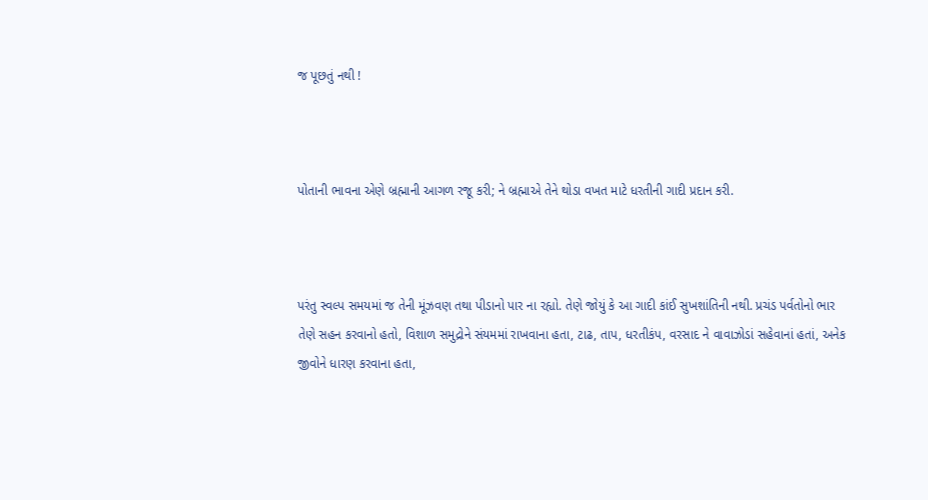જ પૂછતું નથી !



પોતાની ભાવના એણે બ્રહ્માની આગળ રજૂ કરી; ને બ્રહ્માએ તેને થોડા વખત માટે ધરતીની ગાદી પ્રદાન કરી.



પરંતુ સ્વલ્પ સમયમાં જ તેની મૂંઝવણ તથા પીડાનો પાર ના રહ્યો. તેણે જોયું કે આ ગાદી કાંઈ સુખશાંતિની નથી. પ્રચંડ પર્વતોનો ભાર તેણે સહન કરવાનો હતો, વિશાળ સમુદ્રોને સંયમમાં રાખવાના હતા, ટાઢ, તાપ, ધરતીકંપ, વરસાદ ને વાવાઝોડાં સહેવાનાં હતાં, અનેક જીવોને ધારણ કરવાના હતા,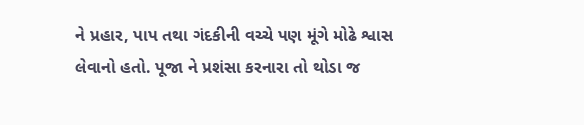ને પ્રહાર, પાપ તથા ગંદકીની વચ્ચે પણ મૂંગે મોઢે શ્વાસ લેવાનો હતો. પૂજા ને પ્રશંસા કરનારા તો થોડા જ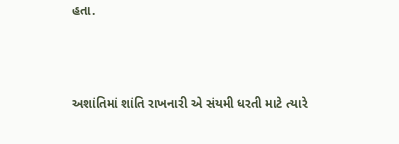હતા.



અશાંતિમાં શાંતિ રાખનારી એ સંયમી ધરતી માટે ત્યારે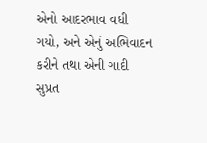એનો આદરભાવ વધી ગયો, અને એનું અભિવાદન કરીને તથા એની ગાદી સુપ્રત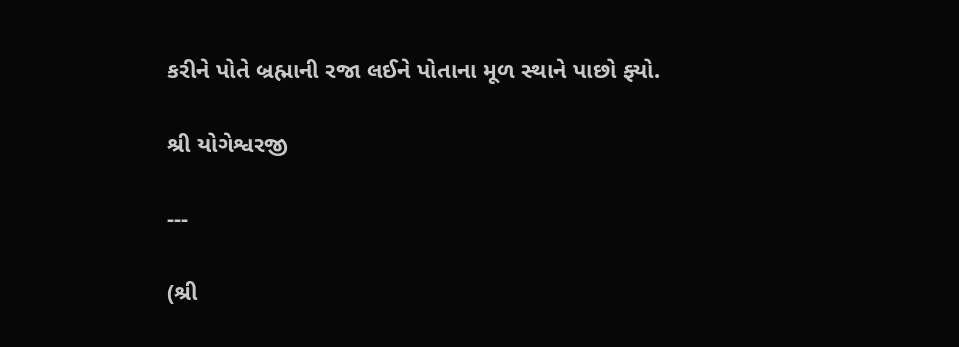કરીને પોતે બ્રહ્માની રજા લઈને પોતાના મૂળ સ્થાને પાછો ફ્યો.

શ્રી યોગેશ્વરજી

---

(શ્રી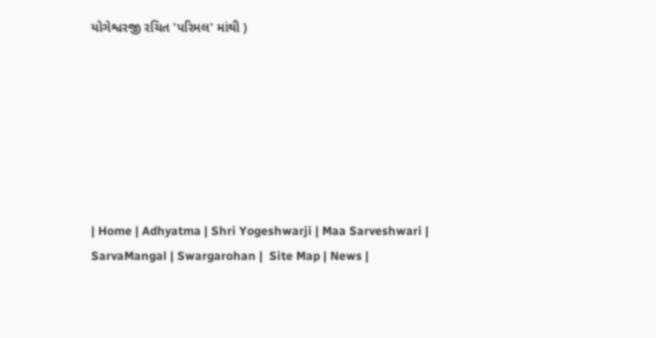યોગેશ્વરજી રચિત 'પરિમલ' માંથી )







| Home | Adhyatma | Shri Yogeshwarji | Maa Sarveshwari | SarvaMangal | Swargarohan |  Site Map | News |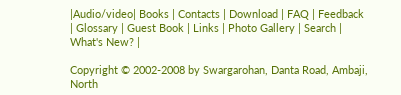|Audio/video| Books | Contacts | Download | FAQ | Feedback | Glossary | Guest Book | Links | Photo Gallery | Search | What's New? |

Copyright © 2002-2008 by Swargarohan, Danta Road, Ambaji, North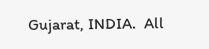Gujarat, INDIA.  All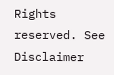Rights reserved. See Disclaimer